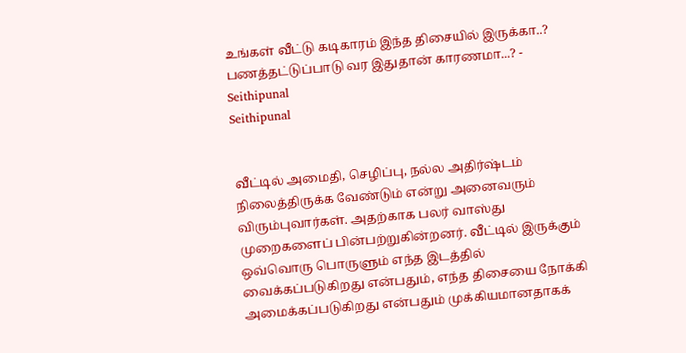உங்கள் வீட்டு கடிகாரம் இந்த திசையில் இருக்கா..? பணத்தட்டுப்பாடு வர இதுதான் காரணமா...? - Seithipunal
Seithipunal


வீட்டில் அமைதி, செழிப்பு, நல்ல அதிர்ஷ்டம் நிலைத்திருக்க வேண்டும் என்று அனைவரும் விரும்புவார்கள். அதற்காக பலர் வாஸ்து முறைகளைப் பின்பற்றுகின்றனர். வீட்டில் இருக்கும் ஒவ்வொரு பொருளும் எந்த இடத்தில் வைக்கப்படுகிறது என்பதும், எந்த திசையை நோக்கி அமைக்கப்படுகிறது என்பதும் முக்கியமானதாகக்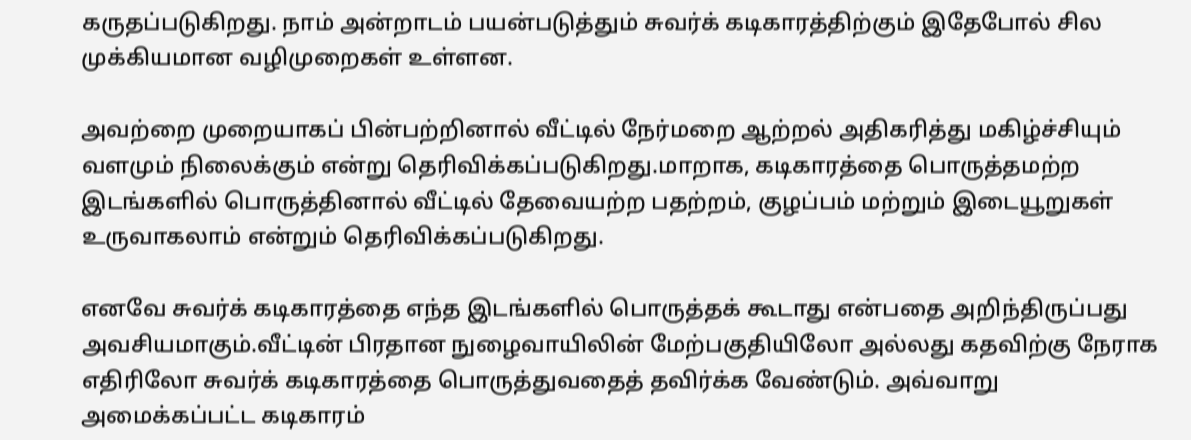கருதப்படுகிறது. நாம் அன்றாடம் பயன்படுத்தும் சுவர்க் கடிகாரத்திற்கும் இதேபோல் சில முக்கியமான வழிமுறைகள் உள்ளன.

அவற்றை முறையாகப் பின்பற்றினால் வீட்டில் நேர்மறை ஆற்றல் அதிகரித்து மகிழ்ச்சியும் வளமும் நிலைக்கும் என்று தெரிவிக்கப்படுகிறது.மாறாக, கடிகாரத்தை பொருத்தமற்ற இடங்களில் பொருத்தினால் வீட்டில் தேவையற்ற பதற்றம், குழப்பம் மற்றும் இடையூறுகள் உருவாகலாம் என்றும் தெரிவிக்கப்படுகிறது.

எனவே சுவர்க் கடிகாரத்தை எந்த இடங்களில் பொருத்தக் கூடாது என்பதை அறிந்திருப்பது அவசியமாகும்.வீட்டின் பிரதான நுழைவாயிலின் மேற்பகுதியிலோ அல்லது கதவிற்கு நேராக எதிரிலோ சுவர்க் கடிகாரத்தை பொருத்துவதைத் தவிர்க்க வேண்டும். அவ்வாறு அமைக்கப்பட்ட கடிகாரம்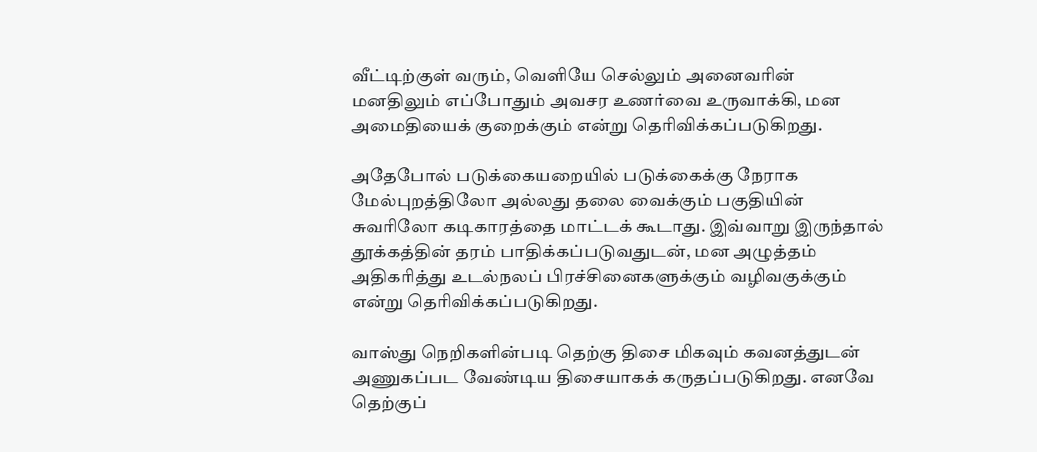வீட்டிற்குள் வரும், வெளியே செல்லும் அனைவரின் மனதிலும் எப்போதும் அவசர உணர்வை உருவாக்கி, மன அமைதியைக் குறைக்கும் என்று தெரிவிக்கப்படுகிறது.

அதேபோல் படுக்கையறையில் படுக்கைக்கு நேராக மேல்புறத்திலோ அல்லது தலை வைக்கும் பகுதியின் சுவரிலோ கடிகாரத்தை மாட்டக் கூடாது. இவ்வாறு இருந்தால் தூக்கத்தின் தரம் பாதிக்கப்படுவதுடன், மன அழுத்தம் அதிகரித்து உடல்நலப் பிரச்சினைகளுக்கும் வழிவகுக்கும் என்று தெரிவிக்கப்படுகிறது.

வாஸ்து நெறிகளின்படி தெற்கு திசை மிகவும் கவனத்துடன் அணுகப்பட வேண்டிய திசையாகக் கருதப்படுகிறது. எனவே தெற்குப்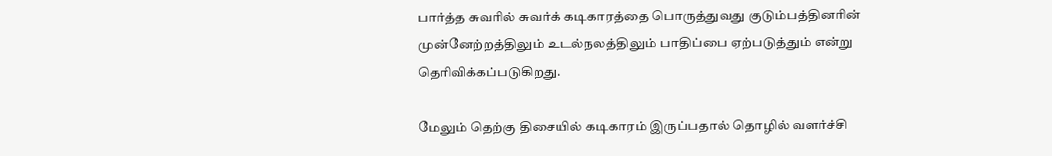பார்த்த சுவரில் சுவர்க் கடிகாரத்தை பொருத்துவது குடும்பத்தினரின் முன்னேற்றத்திலும் உடல்நலத்திலும் பாதிப்பை ஏற்படுத்தும் என்று தெரிவிக்கப்படுகிறது.

மேலும் தெற்கு திசையில் கடிகாரம் இருப்பதால் தொழில் வளர்ச்சி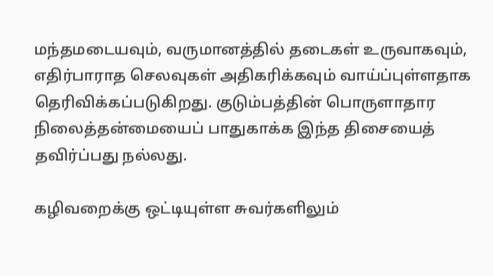மந்தமடையவும், வருமானத்தில் தடைகள் உருவாகவும், எதிர்பாராத செலவுகள் அதிகரிக்கவும் வாய்ப்புள்ளதாக தெரிவிக்கப்படுகிறது. குடும்பத்தின் பொருளாதார நிலைத்தன்மையைப் பாதுகாக்க இந்த திசையைத் தவிர்ப்பது நல்லது.

கழிவறைக்கு ஒட்டியுள்ள சுவர்களிலும்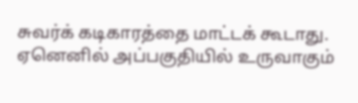சுவர்க் கடிகாரத்தை மாட்டக் கூடாது. ஏனெனில் அப்பகுதியில் உருவாகும்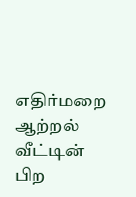எதிர்மறை ஆற்றல் வீட்டின் பிற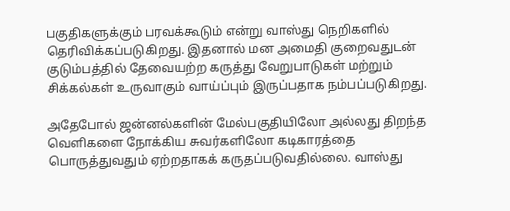பகுதிகளுக்கும் பரவக்கூடும் என்று வாஸ்து நெறிகளில் தெரிவிக்கப்படுகிறது. இதனால் மன அமைதி குறைவதுடன் குடும்பத்தில் தேவையற்ற கருத்து வேறுபாடுகள் மற்றும் சிக்கல்கள் உருவாகும் வாய்ப்பும் இருப்பதாக நம்பப்படுகிறது.

அதேபோல் ஜன்னல்களின் மேல்பகுதியிலோ அல்லது திறந்த வெளிகளை நோக்கிய சுவர்களிலோ கடிகாரத்தை பொருத்துவதும் ஏற்றதாகக் கருதப்படுவதில்லை. வாஸ்து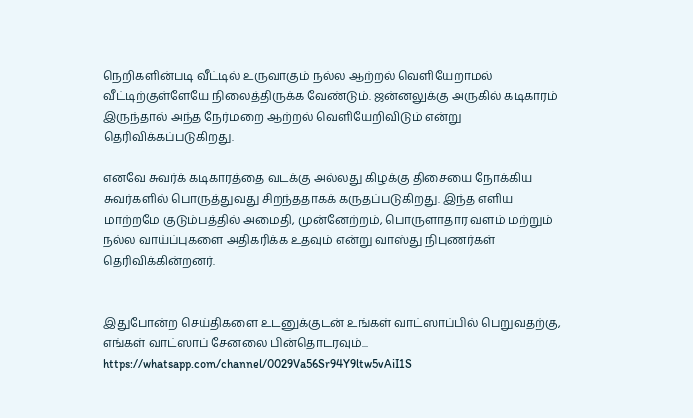நெறிகளின்படி வீட்டில் உருவாகும் நல்ல ஆற்றல் வெளியேறாமல் வீட்டிற்குள்ளேயே நிலைத்திருக்க வேண்டும். ஜன்னலுக்கு அருகில் கடிகாரம் இருந்தால் அந்த நேர்மறை ஆற்றல் வெளியேறிவிடும் என்று தெரிவிக்கப்படுகிறது.

எனவே சுவர்க் கடிகாரத்தை வடக்கு அல்லது கிழக்கு திசையை நோக்கிய சுவர்களில் பொருத்துவது சிறந்ததாகக் கருதப்படுகிறது. இந்த எளிய மாற்றமே குடும்பத்தில் அமைதி, முன்னேற்றம், பொருளாதார வளம் மற்றும் நல்ல வாய்ப்புகளை அதிகரிக்க உதவும் என்று வாஸ்து நிபுணர்கள் தெரிவிக்கின்றனர்.


இதுபோன்ற செய்திகளை உடனுக்குடன் உங்கள் வாட்ஸாப்பில் பெறுவதற்கு, எங்கள் வாட்ஸாப் சேனலை பின்தொடரவும்... https://whatsapp.com/channel/0029Va56Sr94Y9ltw5vAiI1S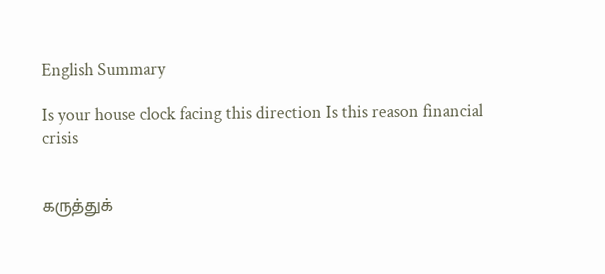English Summary

Is your house clock facing this direction Is this reason financial crisis


கருத்துக்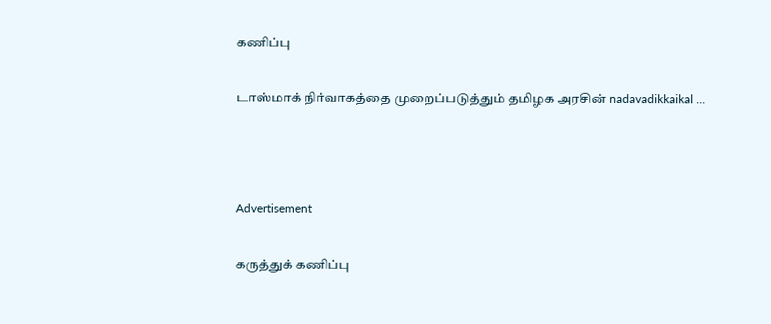கணிப்பு

டாஸ்மாக் நிர்வாகத்தை முறைப்படுத்தும் தமிழக அரசின் nadavadikkaikal ...



Advertisement

கருத்துக் கணிப்பு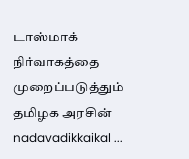டாஸ்மாக் நிர்வாகத்தை முறைப்படுத்தும் தமிழக அரசின் nadavadikkaikal ...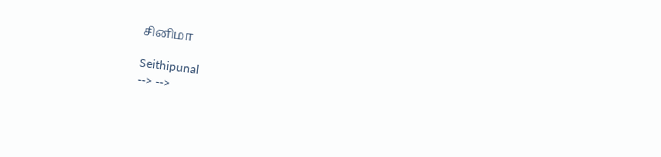சினிமா

Seithipunal
--> -->